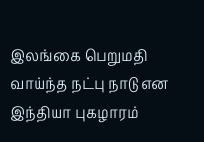இலங்கை பெறுமதி வாய்ந்த நட்பு நாடு என இந்தியா புகழாரம்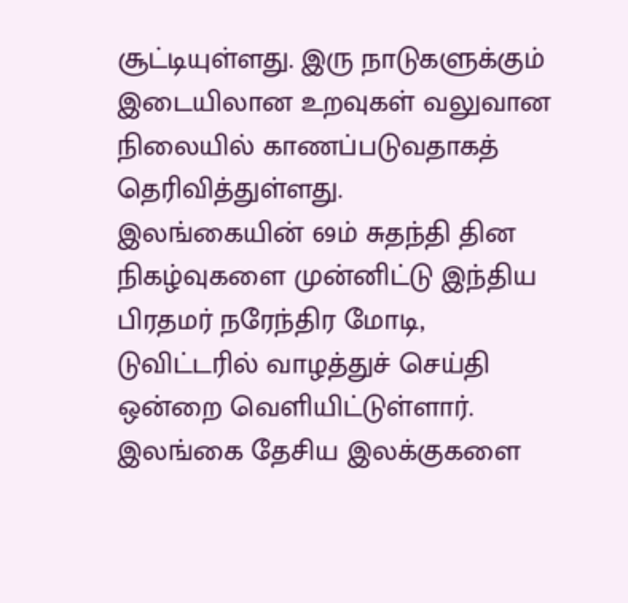சூட்டியுள்ளது. இரு நாடுகளுக்கும் இடையிலான உறவுகள் வலுவான நிலையில் காணப்படுவதாகத் தெரிவித்துள்ளது.
இலங்கையின் 69ம் சுதந்தி தின நிகழ்வுகளை முன்னிட்டு இந்திய பிரதமர் நரேந்திர மோடி, டுவிட்டரில் வாழத்துச் செய்தி ஒன்றை வெளியிட்டுள்ளார். இலங்கை தேசிய இலக்குகளை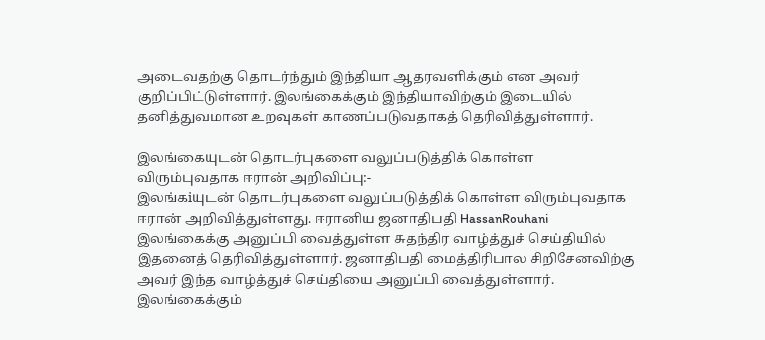அடைவதற்கு தொடர்ந்தும் இந்தியா ஆதரவளிக்கும் என அவர் குறிப்பிட்டுள்ளார். இலங்கைக்கும் இந்தியாவிற்கும் இடையில் தனித்துவமான உறவுகள் காணப்படுவதாகத் தெரிவித்துள்ளார்.

இலங்கையுடன் தொடர்புகளை வலுப்படுத்திக் கொள்ள விரும்புவதாக ஈரான் அறிவிப்பு:-
இலங்கiயுடன் தொடர்புகளை வலுப்படுத்திக் கொள்ள விரும்புவதாக ஈரான் அறிவித்துள்ளது. ஈரானிய ஜனாதிபதி HassanRouhani இலங்கைக்கு அனுப்பி வைத்துள்ள சுதந்திர வாழ்த்துச் செய்தியில் இதனைத் தெரிவித்துள்ளார். ஜனாதிபதி மைத்திரிபால சிறிசேனவிற்கு அவர் இந்த வாழ்த்துச் செய்தியை அனுப்பி வைத்துள்ளார். இலங்கைக்கும்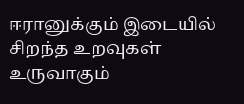ஈரானுக்கும் இடையில் சிறந்த உறவுகள் உருவாகும்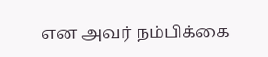என அவர் நம்பிக்கை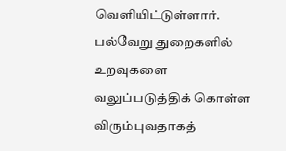வெளியிட்டுள்ளார். பல்வேறு துறைகளில் உறவுகளை வலுப்படுத்திக் கொள்ள விரும்புவதாகத்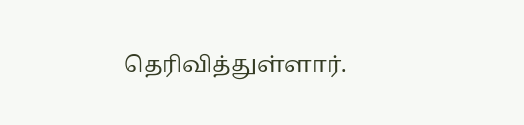தெரிவித்துள்ளார்.